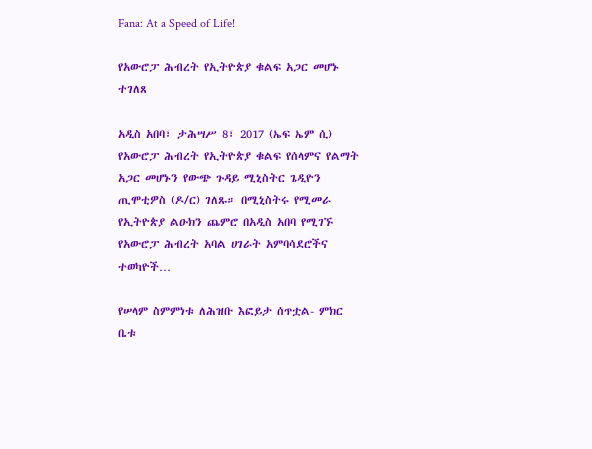Fana: At a Speed of Life!

የአውሮፓ ሕብረት የኢትዮጵያ ቁልፍ አጋር መሆኑ ተገለጸ

አዲስ አበባ፣ ታሕሣሥ 8፣ 2017 (ኤፍ ኤም ሲ) የአውሮፓ ሕብረት የኢትዮጵያ ቁልፍ የሰላምና የልማት አጋር መሆኑን የውጭ ጉዳይ ሚኒስትር ጌዲዮን ጢሞቲዎስ (ዶ/ር) ገለጹ። በሚኒስትሩ የሚመራ የኢትዮጵያ ልዑክን ጨምሮ በአዲስ አበባ የሚገኙ የአውሮፓ ሕብረት አባል ሀገራት አምባሳደሮችና ተወካዮች…

የሠላም ስምምነቱ ለሕዝቡ እፎይታ ሰጥቷል- ምክር ቤቱ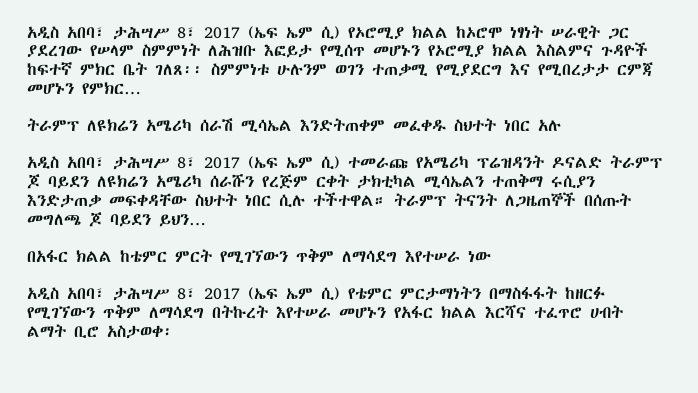አዲስ አበባ፣ ታሕሣሥ 8፣ 2017 (ኤፍ ኤም ሲ) የኦሮሚያ ክልል ከኦሮሞ ነፃነት ሠራዊት ጋር ያደረገው የሠላም ስምምነት ለሕዝቡ እፎይታ የሚሰጥ መሆኑን የኦሮሚያ ክልል እስልምና ጉዳዮች ከፍተኛ ምክር ቤት ገለጸ፡፡ ስምምነቱ ሁሉንም ወገን ተጠቃሚ የሚያደርግ እና የሚበረታታ ርምጃ መሆኑን የምክር…

ትራምፕ ለዩክሬን አሜሪካ ሰራሽ ሚሳኤል እንድትጠቀም መፈቀዱ ስህተት ነበር አሉ

አዲስ አበባ፣ ታሕሣሥ 8፣ 2017 (ኤፍ ኤም ሲ) ተመራጩ የአሜሪካ ፕሬዝዳንት ዶናልድ ትራምፕ ጆ ባይደን ለዩክሬን አሜሪካ ሰራሹን የረጅም ርቀት ታክቲካል ሚሳኤልን ተጠቅማ ሩሲያን እንድታጠቃ መፍቀዳቸው ስህተት ነበር ሲሉ ተችተዋል። ትራምፕ ትናንት ለጋዜጠኞች በሰጡት መግለጫ ጆ ባይደን ይህን…

በአፋር ክልል ከቴምር ምርት የሚገኘውን ጥቅም ለማሳደግ እየተሠራ ነው

አዲስ አበባ፣ ታሕሣሥ 8፣ 2017 (ኤፍ ኤም ሲ) የቴምር ምርታማነትን በማስፋፋት ከዘርፉ የሚገኘውን ጥቅም ለማሳደግ በትኩረት እየተሠራ መሆኑን የአፋር ክልል እርሻና ተፈጥሮ ሀብት ልማት ቢሮ አስታወቀ፡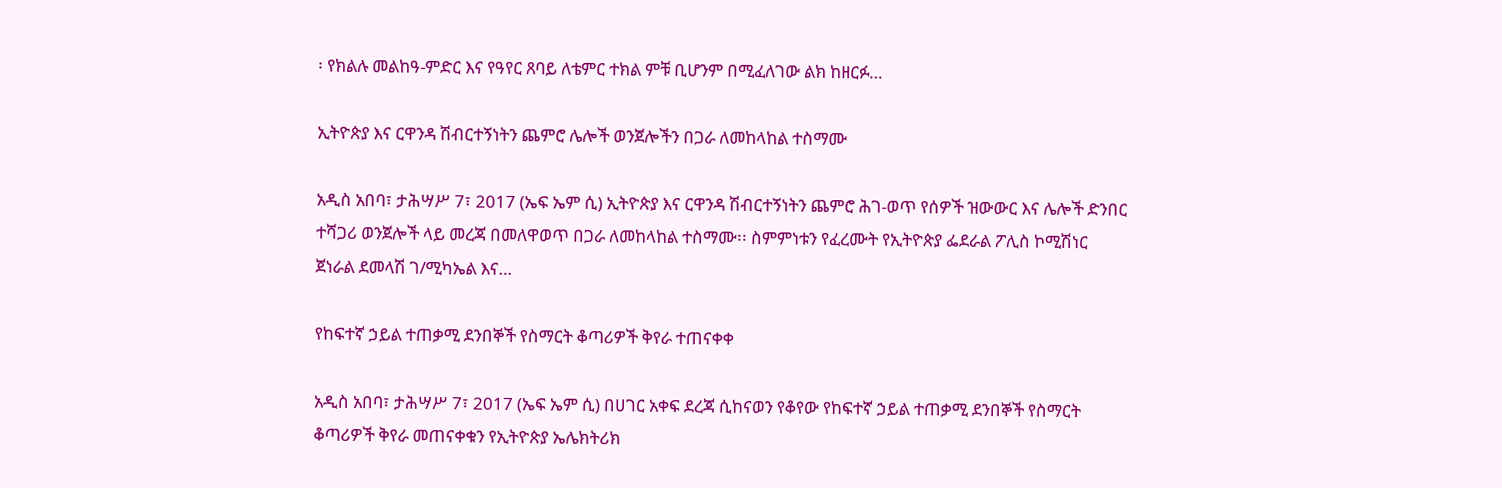፡ የክልሉ መልከዓ-ምድር እና የዓየር ጸባይ ለቴምር ተክል ምቹ ቢሆንም በሚፈለገው ልክ ከዘርፉ…

ኢትዮጵያ እና ርዋንዳ ሽብርተኝነትን ጨምሮ ሌሎች ወንጀሎችን በጋራ ለመከላከል ተስማሙ

አዲስ አበባ፣ ታሕሣሥ 7፣ 2017 (ኤፍ ኤም ሲ) ኢትዮጵያ እና ርዋንዳ ሽብርተኝነትን ጨምሮ ሕገ-ወጥ የሰዎች ዝውውር እና ሌሎች ድንበር ተሻጋሪ ወንጀሎች ላይ መረጃ በመለዋወጥ በጋራ ለመከላከል ተስማሙ፡፡ ስምምነቱን የፈረሙት የኢትዮጵያ ፌደራል ፖሊስ ኮሚሽነር ጀነራል ደመላሽ ገ/ሚካኤል እና…

የከፍተኛ ኃይል ተጠቃሚ ደንበኞች የስማርት ቆጣሪዎች ቅየራ ተጠናቀቀ

አዲስ አበባ፣ ታሕሣሥ 7፣ 2017 (ኤፍ ኤም ሲ) በሀገር አቀፍ ደረጃ ሲከናወን የቆየው የከፍተኛ ኃይል ተጠቃሚ ደንበኞች የስማርት ቆጣሪዎች ቅየራ መጠናቀቁን የኢትዮጵያ ኤሌክትሪክ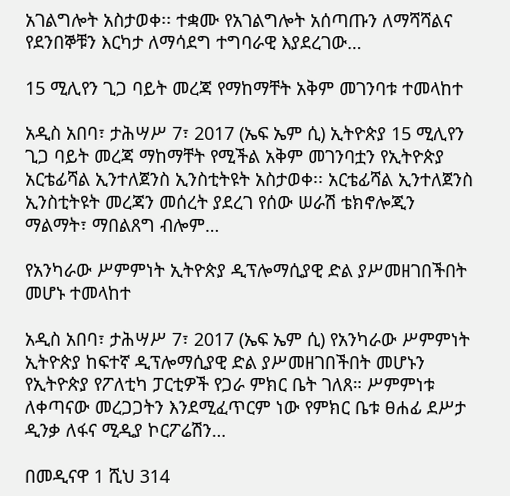አገልግሎት አስታወቀ፡፡ ተቋሙ የአገልግሎት አሰጣጡን ለማሻሻልና የደንበኞቹን እርካታ ለማሳደግ ተግባራዊ እያደረገው…

15 ሚሊየን ጊጋ ባይት መረጃ የማከማቸት አቅም መገንባቱ ተመላከተ

አዲስ አበባ፣ ታሕሣሥ 7፣ 2017 (ኤፍ ኤም ሲ) ኢትዮጵያ 15 ሚሊየን ጊጋ ባይት መረጃ ማከማቸት የሚችል አቅም መገንባቷን የኢትዮጵያ አርቴፊሻል ኢንተለጀንስ ኢንስቲትዩት አስታወቀ፡፡ አርቴፊሻል ኢንተለጀንስ ኢንስቲትዩት መረጃን መሰረት ያደረገ የሰው ሠራሽ ቴክኖሎጂን ማልማት፣ ማበልጸግ ብሎም…

የአንካራው ሥምምነት ኢትዮጵያ ዲፕሎማሲያዊ ድል ያሥመዘገበችበት መሆኑ ተመላከተ

አዲስ አበባ፣ ታሕሣሥ 7፣ 2017 (ኤፍ ኤም ሲ) የአንካራው ሥምምነት ኢትዮጵያ ከፍተኛ ዲፕሎማሲያዊ ድል ያሥመዘገበችበት መሆኑን የኢትዮጵያ የፖለቲካ ፓርቲዎች የጋራ ምክር ቤት ገለጸ። ሥምምነቱ ለቀጣናው መረጋጋትን እንደሚፈጥርም ነው የምክር ቤቱ ፀሐፊ ደሥታ ዲንቃ ለፋና ሚዲያ ኮርፖሬሽን…

በመዲናዋ 1 ሺህ 314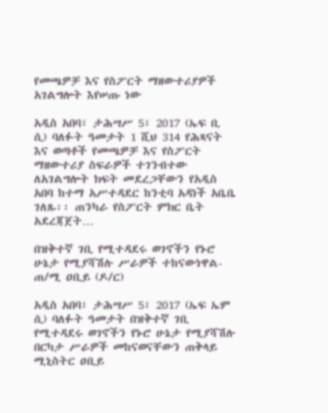የመጫዎቻ እና የስፖርት ማዘውተሪያዎች አገልግሎት እየሠጡ ነው

አዲስ አበባ፣ ታሕሣሥ 5፣ 2017 (ኤፍ ቢ ሲ) ባለፉት ዓመታት 1 ሺህ 314 የሕጻናት እና ወጣቶች የመጫዎቻ እና የስፖርት ማዘውተሪያ ስፍራዎች ተገንብተው ለአገልግሎት ክፍት መደረጋቸውን የአዲስ አበባ ከተማ አሥተዳደር ከንቲባ አዳነች አቤቤ ገለጹ፡፡ ጠንካራ የስፖርት ምክር ቤት አደረጃጀት…

በዝቅተኛ ገቢ የሚተዳደሩ ወገኖችን የኑሮ ሁኔታ የሚያሻሽሉ ሥራዎች ተከናውነዋል- ጠ/ሚ ዐቢይ (ዶ/ር)

አዲስ አበባ፣ ታሕሣሥ 5፣ 2017 (ኤፍ ኤም ሲ) ባለፉት ዓመታት በዝቅተኛ ገቢ የሚተዳደሩ ወገኖችን የኑሮ ሁኔታ የሚያሻሽሉ በርካታ ሥራዎች መከናወናቸውን ጠቅላይ ሚኒስትር ዐቢይ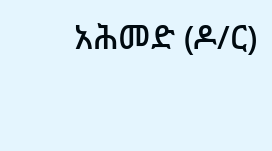አሕመድ (ዶ/ር)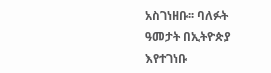አስገነዘቡ፡፡ ባለፉት ዓመታት በኢትዮጵያ እየተገነቡ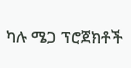ካሉ ሜጋ ፕሮጀክቶች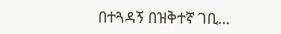በተጓዳኝ በዝቅተኛ ገቢ…